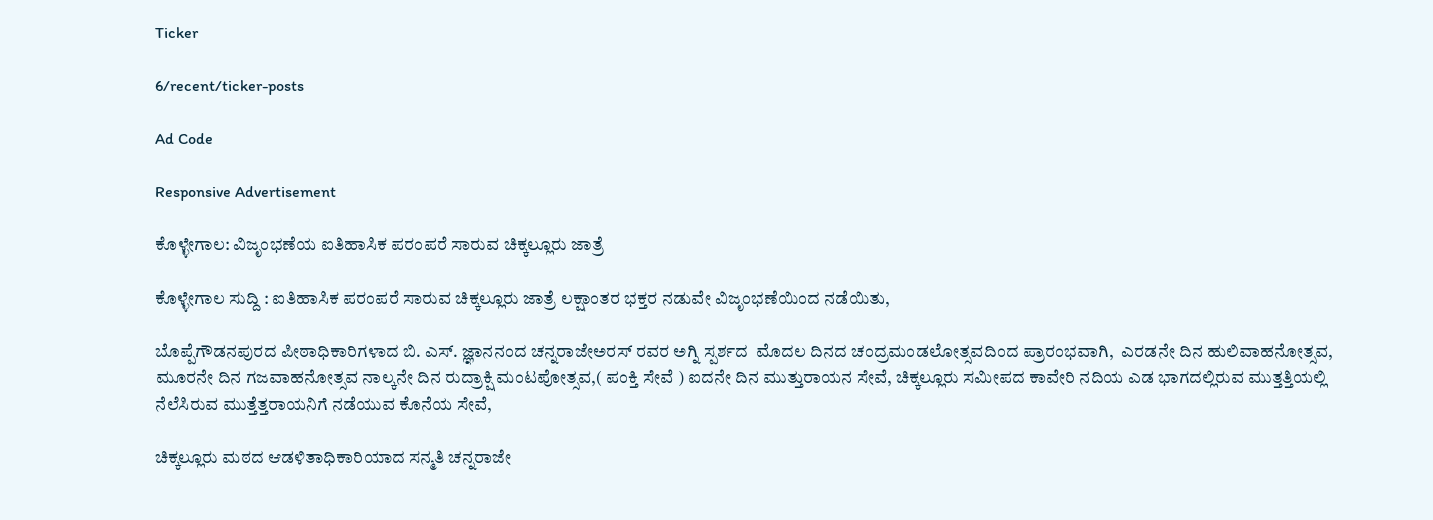Ticker

6/recent/ticker-posts

Ad Code

Responsive Advertisement

ಕೊಳ್ಳೇಗಾಲ: ವಿಜೃಂಭಣೆಯ ಐತಿಹಾಸಿಕ ಪರಂಪರೆ ಸಾರುವ ಚಿಕ್ಕಲ್ಲೂರು ಜಾತ್ರೆ

ಕೊಳ್ಳೇಗಾಲ ಸುದ್ದಿ : ಐತಿಹಾಸಿಕ ಪರಂಪರೆ ಸಾರುವ ಚಿಕ್ಕಲ್ಲೂರು ಜಾತ್ರೆ ಲಕ್ಷಾಂತರ ಭಕ್ತರ ನಡುವೇ ವಿಜೃಂಭಣೆಯಿಂದ ನಡೆಯಿತು,

ಬೊಪ್ಪೆಗೌಡನಪುರದ ಪೀಠಾಧಿಕಾರಿಗಳಾದ ಬಿ. ಎಸ್. ಜ್ಞಾನನಂದ ಚನ್ನರಾಜೇಅರಸ್ ರವರ ಅಗ್ನಿ ಸ್ಪರ್ಶದ  ಮೊದಲ ದಿನದ ಚಂದ್ರಮಂಡಲೋತ್ಸವದಿಂದ ಪ್ರಾರಂಭವಾಗಿ,  ಎರಡನೇ ದಿನ ಹುಲಿವಾಹನೋತ್ಸವ, ಮೂರನೇ ದಿನ ಗಜವಾಹನೋತ್ಸವ ನಾಲ್ಕನೇ ದಿನ ರುದ್ರಾಕ್ಷಿ ಮಂಟಪೋತ್ಸವ,( ಪಂಕ್ತಿ ಸೇವೆ ) ಐದನೇ ದಿನ ಮುತ್ತುರಾಯನ ಸೇವೆ, ಚಿಕ್ಕಲ್ಲೂರು ಸಮೀಪದ ಕಾವೇರಿ ನದಿಯ ಎಡ ಭಾಗದಲ್ಲಿರುವ ಮುತ್ತತ್ತಿಯಲ್ಲಿ ನೆಲೆಸಿರುವ ಮುತ್ತೆತ್ತರಾಯನಿಗೆ ನಡೆಯುವ ಕೊನೆಯ ಸೇವೆ,

ಚಿಕ್ಕಲ್ಲೂರು ಮಠದ ಆಡಳಿತಾಧಿಕಾರಿಯಾದ ಸನ್ಮತಿ ಚನ್ನರಾಜೇ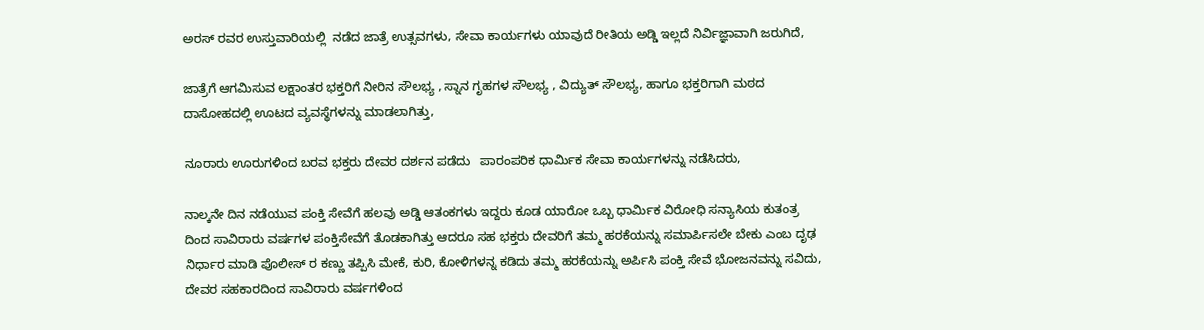ಅರಸ್ ರವರ ಉಸ್ತುವಾರಿಯಲ್ಲಿ  ನಡೆದ ಜಾತ್ರೆ ಉತ್ಸವಗಳು, ಸೇವಾ ಕಾರ್ಯಗಳು ಯಾವುದೆ ರೀತಿಯ ಅಡ್ಡಿ ಇಲ್ಲದೆ ನಿರ್ವಿಜ್ಞಾವಾಗಿ ಜರುಗಿದೆ,

ಜಾತ್ರೆಗೆ ಆಗಮಿಸುವ ಲಕ್ಷಾಂತರ ಭಕ್ತರಿಗೆ ನೀರಿನ ಸೌಲಭ್ಯ , ಸ್ನಾನ ಗೃಹಗಳ ಸೌಲಭ್ಯ , ವಿದ್ಯುತ್ ಸೌಲಭ್ಯ, ಹಾಗೂ ಭಕ್ತರಿಗಾಗಿ ಮಠದ ದಾಸೋಹದಲ್ಲಿ ಊಟದ ವ್ಯವಸ್ಥೆಗಳನ್ನು ಮಾಡಲಾಗಿತ್ತು,

ನೂರಾರು ಊರುಗಳಿಂದ ಬರವ ಭಕ್ತರು ದೇವರ ದರ್ಶನ ಪಡೆದು   ಪಾರಂಪರಿಕ ಧಾರ್ಮಿಕ ಸೇವಾ ಕಾರ್ಯಗಳನ್ನು ನಡೆಸಿದರು,

ನಾಲ್ಕನೇ ದಿನ ನಡೆಯುವ ಪಂಕ್ತಿ ಸೇವೆಗೆ ಹಲವು ಅಡ್ಡಿ ಆತಂಕಗಳು ಇದ್ದರು ಕೂಡ ಯಾರೋ ಒಬ್ಬ ಧಾರ್ಮಿಕ ವಿರೋಧಿ ಸನ್ಯಾಸಿಯ ಕುತಂತ್ರ ದಿಂದ ಸಾವಿರಾರು ವರ್ಷಗಳ ಪಂಕ್ತಿಸೇವೆಗೆ ತೊಡಕಾಗಿತ್ತು ಆದರೂ ಸಹ ಭಕ್ತರು ದೇವರಿಗೆ ತಮ್ಮ ಹರಕೆಯನ್ನು ಸಮಾರ್ಪಿಸಲೇ ಬೇಕು ಎಂಬ ದೃಢ ನಿರ್ಧಾರ ಮಾಡಿ ಪೊಲೀಸ್ ರ ಕಣ್ಣು ತಪ್ಪಿಸಿ ಮೇಕೆ, ಕುರಿ, ಕೋಳಿಗಳನ್ನ ಕಡಿದು ತಮ್ಮ ಹರಕೆಯನ್ನು ಅರ್ಪಿಸಿ ಪಂಕ್ತಿ ಸೇವೆ ಭೋಜನವನ್ನು ಸವಿದು, ದೇವರ ಸಹಕಾರದಿಂದ ಸಾವಿರಾರು ವರ್ಷಗಳಿಂದ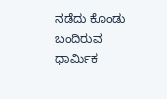ನಡೆದು ಕೊಂಡು ಬಂದಿರುವ ಧಾರ್ಮಿಕ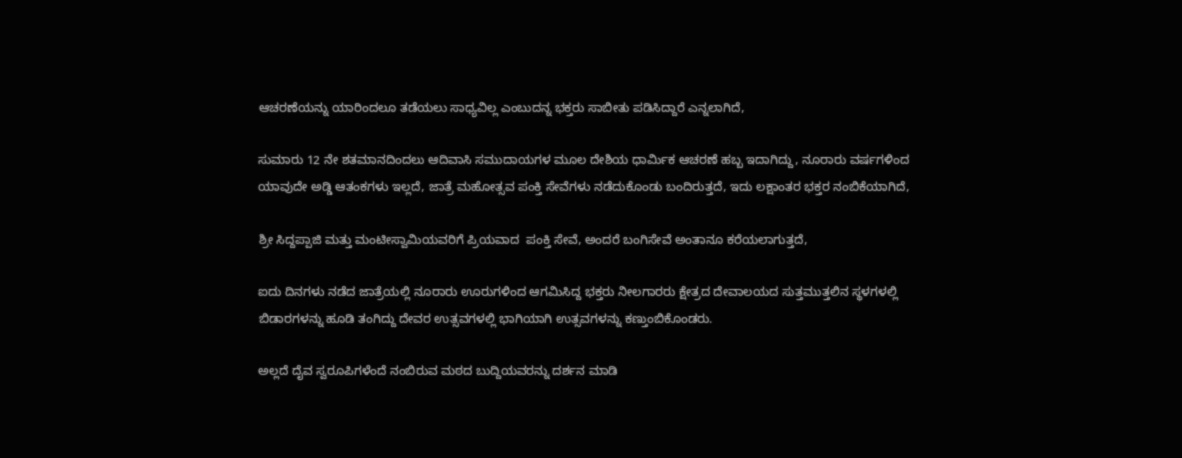ಆಚರಣೆಯನ್ನು ಯಾರಿಂದಲೂ ತಡೆಯಲು ಸಾಧ್ಯವಿಲ್ಲ ಎಂಬುದನ್ನ ಭಕ್ತರು ಸಾಬೀತು ಪಡಿಸಿದ್ದಾರೆ ಎನ್ನಲಾಗಿದೆ,

ಸುಮಾರು 12 ನೇ ಶತಮಾನದಿಂದಲು ಆದಿವಾಸಿ ಸಮುದಾಯಗಳ ಮೂಲ ದೇಶಿಯ ಧಾರ್ಮಿಕ ಆಚರಣೆ ಹಬ್ಬ ಇದಾಗಿದ್ದು, ನೂರಾರು ವರ್ಷಗಳಿಂದ ಯಾವುದೇ ಅಡ್ಡಿ ಆತಂಕಗಳು ಇಲ್ಲದೆ, ಜಾತ್ರೆ ಮಹೋತ್ಸವ ಪಂಕ್ತಿ ಸೇವೆಗಳು ನಡೆದುಕೊಂಡು ಬಂದಿರುತ್ತದೆ, ಇದು ಲಕ್ಷಾಂತರ ಭಕ್ತರ ನಂಬಿಕೆಯಾಗಿದೆ,

ಶ್ರೀ ಸಿದ್ದಪ್ಪಾಜಿ ಮತ್ತು ಮಂಟೀಸ್ವಾಮಿಯವರಿಗೆ ಪ್ರಿಯವಾದ  ಪಂಕ್ತಿ ಸೇವೆ, ಅಂದರೆ ಬಂಗಿಸೇವೆ ಅಂತಾನೂ ಕರೆಯಲಾಗುತ್ತದೆ,

ಐದು ದಿನಗಳು ನಡೆದ ಜಾತ್ರೆಯಲ್ಲಿ ನೂರಾರು ಊರುಗಳಿಂದ ಆಗಮಿಸಿದ್ದ ಭಕ್ತರು ನೀಲಗಾರರು ಕ್ಷೇತ್ರದ ದೇವಾಲಯದ ಸುತ್ತಮುತ್ತಲಿನ ಸ್ಥಳಗಳಲ್ಲಿ ಬಿಡಾರಗಳನ್ನು ಹೂಡಿ ತಂಗಿದ್ದು ದೇವರ ಉತ್ಸವಗಳಲ್ಲಿ ಭಾಗಿಯಾಗಿ ಉತ್ಸವಗಳನ್ನು ಕಣ್ತುಂಬಿಕೊಂಡರು.

ಅಲ್ಲದೆ ದೈವ ಸ್ವರೂಪಿಗಳೆಂದೆ ನಂಬಿರುವ ಮಠದ ಬುದ್ದಿಯವರನ್ನು ದರ್ಶನ ಮಾಡಿ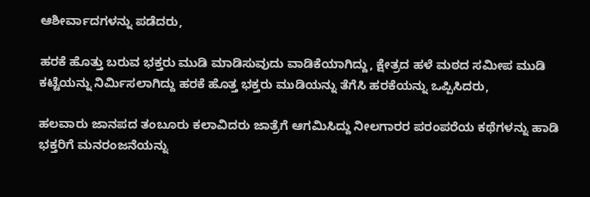ಆಶೀರ್ವಾದಗಳನ್ನು ಪಡೆದರು,

ಹರಕೆ ಹೊತ್ತು ಬರುವ ಭಕ್ತರು ಮುಡಿ ಮಾಡಿಸುವುದು ವಾಡಿಕೆಯಾಗಿದ್ದು, ಕ್ಷೇತ್ರದ ಹಳೆ ಮಠದ ಸಮೀಪ ಮುಡಿ ಕಟ್ಟೆಯನ್ನು ನಿರ್ಮಿಸಲಾಗಿದ್ದು ಹರಕೆ ಹೊತ್ತ ಭಕ್ತರು ಮುಡಿಯನ್ನು ತೆಗೆಸಿ ಹರಕೆಯನ್ನು ಒಪ್ಪಿಸಿದರು,

ಹಲವಾರು ಜಾನಪದ ತಂಬೂರು ಕಲಾವಿದರು ಜಾತ್ರೆಗೆ ಆಗಮಿಸಿದ್ದು ನೀಲಗಾರರ ಪರಂಪರೆಯ ಕಥೆಗಳನ್ನು ಹಾಡಿ ಭಕ್ತರಿಗೆ ಮನರಂಜನೆಯನ್ನು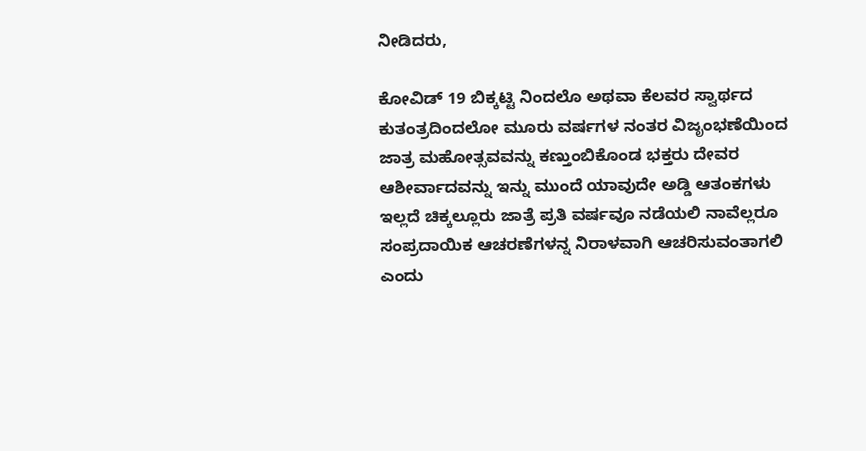ನೀಡಿದರು,

ಕೋವಿಡ್ 19 ಬಿಕ್ಕಟ್ಟಿ ನಿಂದಲೊ ಅಥವಾ ಕೆಲವರ ಸ್ವಾರ್ಥದ ಕುತಂತ್ರದಿಂದಲೋ ಮೂರು ವರ್ಷಗಳ ನಂತರ ವಿಜೃಂಭಣೆಯಿಂದ ಜಾತ್ರ ಮಹೋತ್ಸವವನ್ನು ಕಣ್ತುಂಬಿಕೊಂಡ ಭಕ್ತರು ದೇವರ ಆಶೀರ್ವಾದವನ್ನು ಇನ್ನು ಮುಂದೆ ಯಾವುದೇ ಅಡ್ಡಿ ಆತಂಕಗಳು ಇಲ್ಲದೆ ಚಿಕ್ಕಲ್ಲೂರು ಜಾತ್ರೆ ಪ್ರತಿ ವರ್ಷವೂ ನಡೆಯಲಿ ನಾವೆಲ್ಲರೂ ಸಂಪ್ರದಾಯಿಕ ಆಚರಣೆಗಳನ್ನ ನಿರಾಳವಾಗಿ ಆಚರಿಸುವಂತಾಗಲಿ ಎಂದು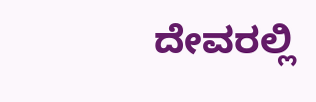ದೇವರಲ್ಲಿ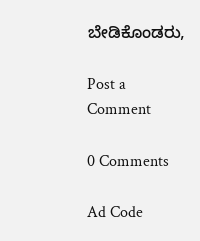ಬೇಡಿಕೊಂಡರು,

Post a Comment

0 Comments

Ad Code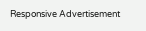Responsive Advertisement